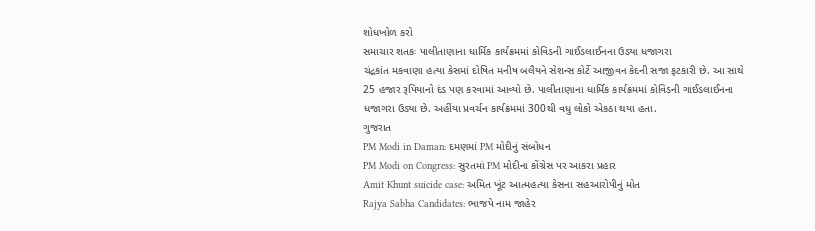શોધખોળ કરો
સમાચાર શતકઃ પાલીતાણાના ધાર્મિક કાર્યક્રમમાં કોવિડની ગાઈડલાઈનના ઉડ્યા ધજાગરા
ચંદ્રકાંત મકવાણા હત્યા કેસમાં દોષિત મનીષ બલૈયને સેશન્સ કોર્ટે આજીવન કેદની સજા ફટકારી છે. આ સાથે 25 હજાર રૂપિયાનો દંડ પણ કરવામાં આવ્યો છે. પાલીતાણાના ધાર્મિક કાર્યક્રમમાં કોવિડની ગાઈડલાઈનના ધજાગરા ઉડ્યા છે. અહીંયા પ્રવર્ચન કાર્યક્રમમાં 300થી વધુ લોકો એકઠા થયા હતા.
ગુજરાત
PM Modi in Daman: દમણમાં PM મોદીનું સંબોધન
PM Modi on Congress: સુરતમાં PM મોદીના કોંગ્રેસ પર આકરા પ્રહાર
Amit Khunt suicide case: અમિત ખૂંટ આત્મહત્યા કેસના સહઆરોપીનું મોત
Rajya Sabha Candidates: ભાજપે નામ જાહેર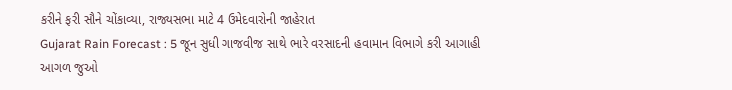કરીને ફરી સૌને ચોંકાવ્યા, રાજ્યસભા માટે 4 ઉમેદવારોની જાહેરાત
Gujarat Rain Forecast : 5 જૂન સુધી ગાજવીજ સાથે ભારે વરસાદની હવામાન વિભાગે કરી આગાહી
આગળ જુઓ